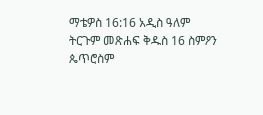ማቴዎስ 16:16 አዲስ ዓለም ትርጉም መጽሐፍ ቅዱስ 16 ስምዖን ጴጥሮስም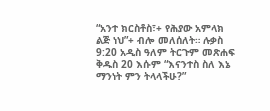“አንተ ክርስቶስ፣+ የሕያው አምላክ ልጅ ነህ”+ ብሎ መለሰለት። ሉቃስ 9:20 አዲስ ዓለም ትርጉም መጽሐፍ ቅዱስ 20 እሱም “እናንተስ ስለ እኔ ማንነት ምን ትላላችሁ?”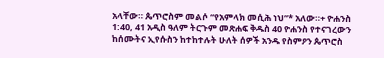አላቸው። ጴጥሮስም መልሶ “የአምላክ መሲሕ ነህ”* አለው።+ ዮሐንስ 1:40, 41 አዲስ ዓለም ትርጉም መጽሐፍ ቅዱስ 40 ዮሐንስ የተናገረውን ከሰሙትና ኢየሱስን ከተከተሉት ሁለት ሰዎች አንዱ የስምዖን ጴጥሮስ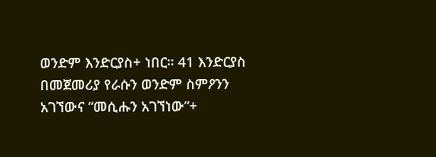ወንድም እንድርያስ+ ነበር። 41 እንድርያስ በመጀመሪያ የራሱን ወንድም ስምዖንን አገኘውና “መሲሑን አገኘነው”+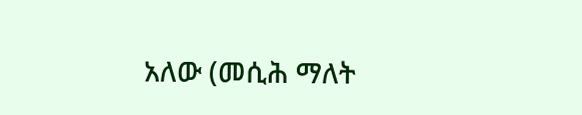አለው (መሲሕ ማለት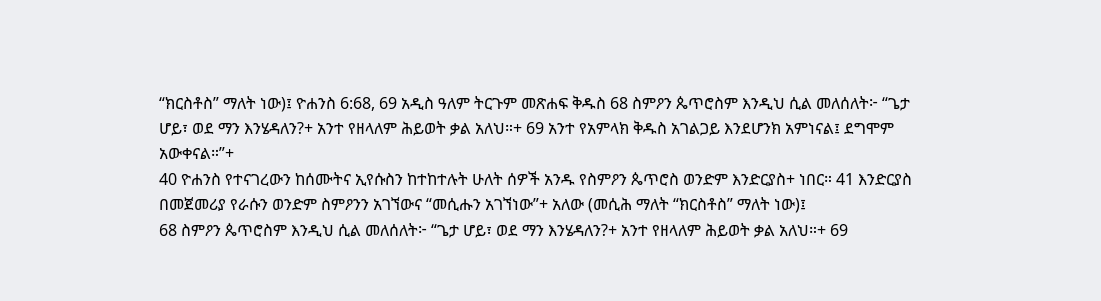“ክርስቶስ” ማለት ነው)፤ ዮሐንስ 6:68, 69 አዲስ ዓለም ትርጉም መጽሐፍ ቅዱስ 68 ስምዖን ጴጥሮስም እንዲህ ሲል መለሰለት፦ “ጌታ ሆይ፣ ወደ ማን እንሄዳለን?+ አንተ የዘላለም ሕይወት ቃል አለህ።+ 69 አንተ የአምላክ ቅዱስ አገልጋይ እንደሆንክ አምነናል፤ ደግሞም አውቀናል።”+
40 ዮሐንስ የተናገረውን ከሰሙትና ኢየሱስን ከተከተሉት ሁለት ሰዎች አንዱ የስምዖን ጴጥሮስ ወንድም እንድርያስ+ ነበር። 41 እንድርያስ በመጀመሪያ የራሱን ወንድም ስምዖንን አገኘውና “መሲሑን አገኘነው”+ አለው (መሲሕ ማለት “ክርስቶስ” ማለት ነው)፤
68 ስምዖን ጴጥሮስም እንዲህ ሲል መለሰለት፦ “ጌታ ሆይ፣ ወደ ማን እንሄዳለን?+ አንተ የዘላለም ሕይወት ቃል አለህ።+ 69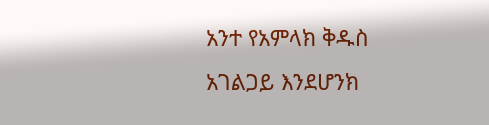አንተ የአምላክ ቅዱስ አገልጋይ እንደሆንክ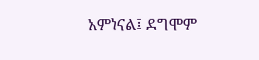አምነናል፤ ደግሞም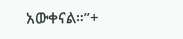አውቀናል።”+